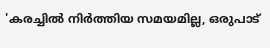'കരച്ചിൽ നിർത്തിയ സമയമില്ല, ഒരുപാട്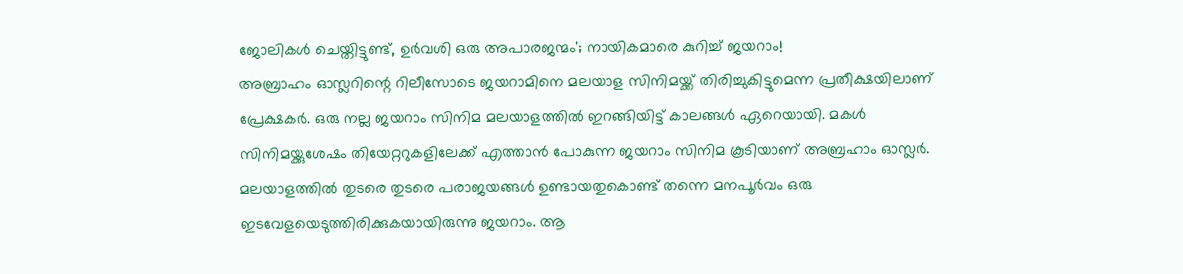ജോലികൾ ചെയ്തിട്ടുണ്ട്, ഉർവശി ഒരു അപാരജന്മം'; നായികമാരെ കുറിച്ച് ജയറാം!
അബ്രാഹം ഓസ്ലറിന്റെ റിലീസോടെ ജയറാമിനെ മലയാള സിനിമയ്ക്ക് തിരിച്ചുകിട്ടുമെന്ന പ്രതീക്ഷയിലാണ് പ്രേക്ഷകർ. ഒരു നല്ല ജയറാം സിനിമ മലയാളത്തിൽ ഇറങ്ങിയിട്ട് കാലങ്ങൾ ഏറെയായി. മകൾ സിനിമയ്ക്കുശേഷം തിയേറ്ററുകളിലേക്ക് എത്താൻ പോകുന്ന ജയറാം സിനിമ കൂടിയാണ് അബ്രഹാം ഓസ്ലർ. മലയാളത്തിൽ തുടരെ തുടരെ പരാജയങ്ങൾ ഉണ്ടായതുകൊണ്ട് തന്നെ മനപൂർവം ഒരു ഇടവേളയെടുത്തിരിക്കുകയായിരുന്നു ജയറാം. ആ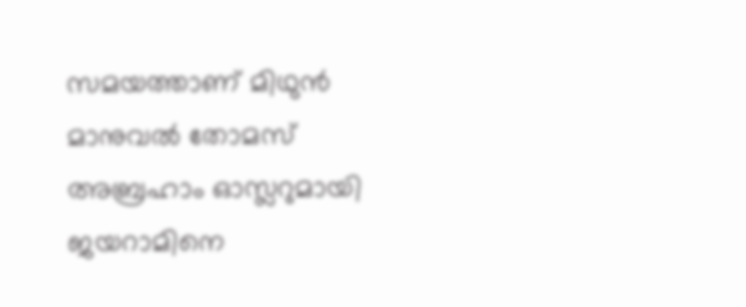സമയത്താണ് മിഥുൻ മാനുവൽ തോമസ് അബ്രഹാം ഓസ്ലറുമായി ജയറാമിനെ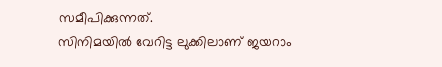സമീപിക്കുന്നത്.
സിനിമയിൽ വേറിട്ട ലുക്കിലാണ് ജയറാം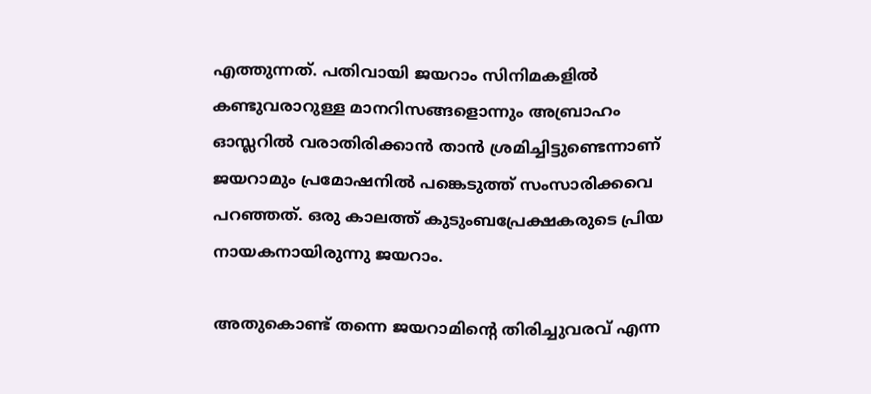എത്തുന്നത്. പതിവായി ജയറാം സിനിമകളിൽ കണ്ടുവരാറുള്ള മാനറിസങ്ങളൊന്നും അബ്രാഹം ഓസ്ലറിൽ വരാതിരിക്കാൻ താൻ ശ്രമിച്ചിട്ടുണ്ടെന്നാണ് ജയറാമും പ്രമോഷനിൽ പങ്കെടുത്ത് സംസാരിക്കവെ പറഞ്ഞത്. ഒരു കാലത്ത് കുടുംബപ്രേക്ഷകരുടെ പ്രിയ നായകനായിരുന്നു ജയറാം.

അതുകൊണ്ട് തന്നെ ജയറാമിന്റെ തിരിച്ചുവരവ് എന്ന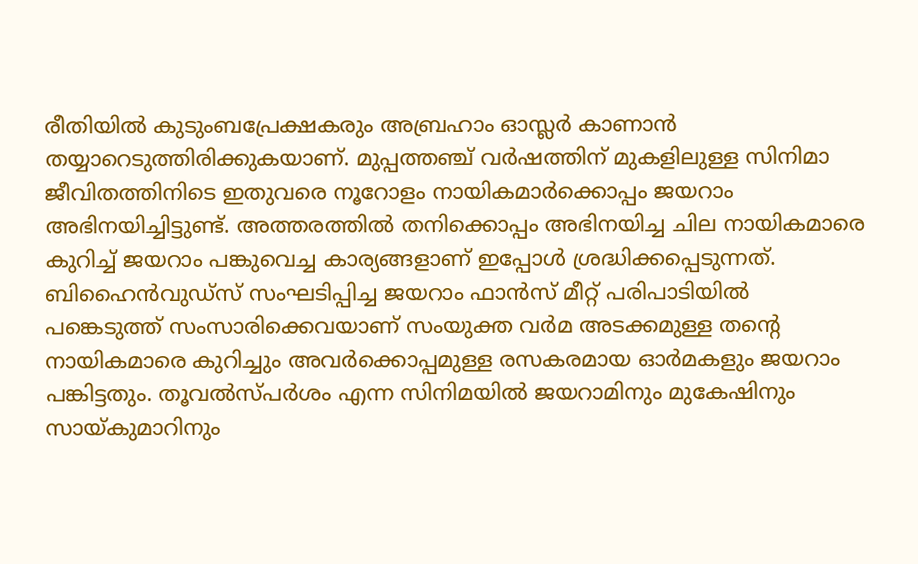രീതിയിൽ കുടുംബപ്രേക്ഷകരും അബ്രഹാം ഓസ്ലർ കാണാൻ തയ്യാറെടുത്തിരിക്കുകയാണ്. മുപ്പത്തഞ്ച് വർഷത്തിന് മുകളിലുള്ള സിനിമാ ജീവിതത്തിനിടെ ഇതുവരെ നൂറോളം നായികമാർക്കൊപ്പം ജയറാം അഭിനയിച്ചിട്ടുണ്ട്. അത്തരത്തിൽ തനിക്കൊപ്പം അഭിനയിച്ച ചില നായികമാരെ കുറിച്ച് ജയറാം പങ്കുവെച്ച കാര്യങ്ങളാണ് ഇപ്പോൾ ശ്രദ്ധിക്കപ്പെടുന്നത്.
ബിഹൈൻവുഡ്സ് സംഘടിപ്പിച്ച ജയറാം ഫാൻസ് മീറ്റ് പരിപാടിയിൽ പങ്കെടുത്ത് സംസാരിക്കെവയാണ് സംയുക്ത വർമ അടക്കമുള്ള തന്റെ നായികമാരെ കുറിച്ചും അവർക്കൊപ്പമുള്ള രസകരമായ ഓർമകളും ജയറാം പങ്കിട്ടതും. തൂവൽസ്പർശം എന്ന സിനിമയിൽ ജയറാമിനും മുകേഷിനും സായ്കുമാറിനും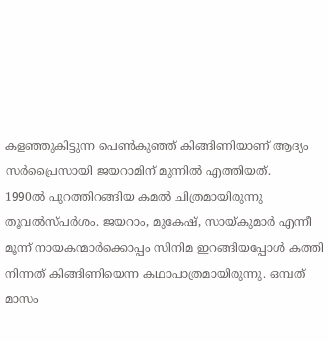കളഞ്ഞുകിട്ടുന്ന പെൺകുഞ്ഞ് കിങ്ങിണിയാണ് ആദ്യം സർപ്രൈസായി ജയറാമിന് മുന്നിൽ എത്തിയത്.
1990ൽ പുറത്തിറങ്ങിയ കമൽ ചിത്രമായിരുന്നു തൂവൽസ്പർശം. ജയറാം, മുകേഷ്, സായ്കുമാർ എന്നീ മൂന്ന് നായകന്മാർക്കൊപ്പം സിനിമ ഇറങ്ങിയപ്പോൾ കത്തി നിന്നത് കിങ്ങിണിയെന്ന കഥാപാത്രമായിരുന്നു. ഒമ്പത് മാസം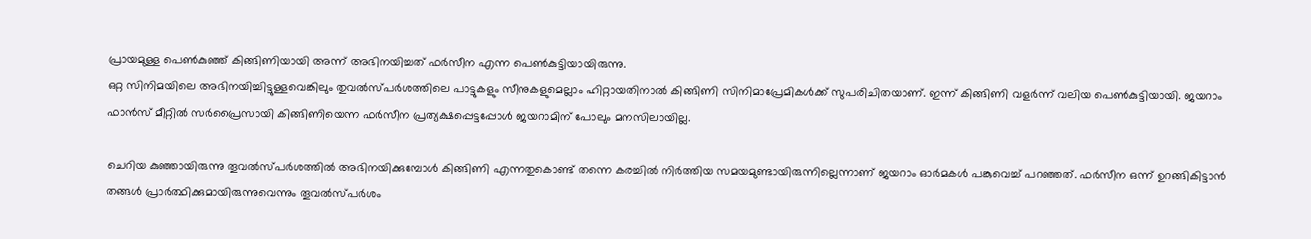പ്രായമുള്ള പെൺകുഞ്ഞ് കിങ്ങിണിയായി അന്ന് അഭിനയിച്ചത് ഫർസീന എന്ന പെൺകുട്ടിയായിരുന്നു.
ഒറ്റ സിനിമയിലെ അഭിനയിച്ചിട്ടുള്ളവെങ്കിലും തുവൽസ്പർശത്തിലെ പാട്ടുകളും സീനുകളുമെല്ലാം ഹിറ്റായതിനാൽ കിങ്ങിണി സിനിമാപ്രേമികൾക്ക് സുപരിചിതയാണ്. ഇന്ന് കിങ്ങിണി വളർന്ന് വലിയ പെൺകുട്ടിയായി. ജയറാം ഫാൻസ് മീറ്റിൽ സർപ്രൈസായി കിങ്ങിണിയെന്ന ഫർസീന പ്രത്യക്ഷപ്പെട്ടപ്പോൾ ജയറാമിന് പോലും മനസിലായില്ല.

ചെറിയ കുഞ്ഞായിരുന്നു തൂവൽസ്പർശത്തിൽ അഭിനയിക്കുമ്പോൾ കിങ്ങിണി എന്നതുകൊണ്ട് തന്നെ കരച്ചിൽ നിർത്തിയ സമയമുണ്ടായിരുന്നില്ലെന്നാണ് ജയറാം ഓർമകൾ പങ്കുവെച്ച് പറഞ്ഞത്. ഫർസീന ഒന്ന് ഉറങ്ങികിട്ടാൻ തങ്ങൾ പ്രാർത്ഥിക്കുമായിരുന്നുവെന്നും തൂവൽസ്പർശം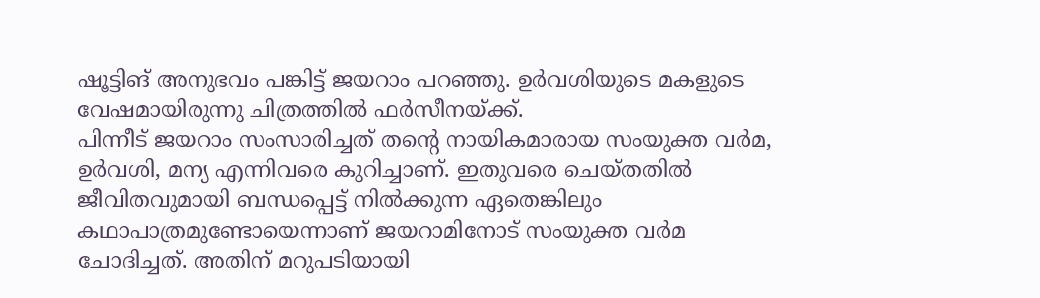ഷൂട്ടിങ് അനുഭവം പങ്കിട്ട് ജയറാം പറഞ്ഞു. ഉർവശിയുടെ മകളുടെ വേഷമായിരുന്നു ചിത്രത്തിൽ ഫർസീനയ്ക്ക്.
പിന്നീട് ജയറാം സംസാരിച്ചത് തന്റെ നായികമാരായ സംയുക്ത വർമ, ഉർവശി, മന്യ എന്നിവരെ കുറിച്ചാണ്. ഇതുവരെ ചെയ്തതിൽ ജീവിതവുമായി ബന്ധപ്പെട്ട് നിൽക്കുന്ന ഏതെങ്കിലും കഥാപാത്രമുണ്ടോയെന്നാണ് ജയറാമിനോട് സംയുക്ത വർമ ചോദിച്ചത്. അതിന് മറുപടിയായി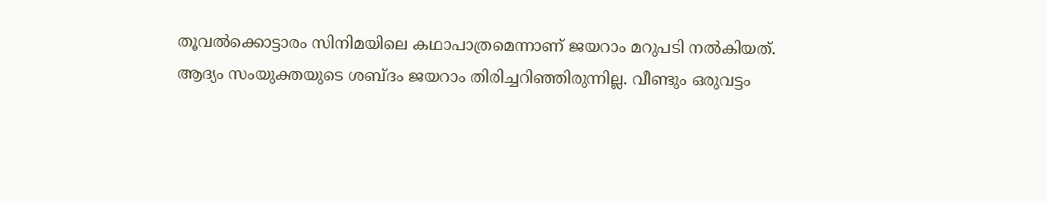തൂവൽക്കൊട്ടാരം സിനിമയിലെ കഥാപാത്രമെന്നാണ് ജയറാം മറുപടി നൽകിയത്.
ആദ്യം സംയുക്തയുടെ ശബ്ദം ജയറാം തിരിച്ചറിഞ്ഞിരുന്നില്ല. വീണ്ടും ഒരുവട്ടം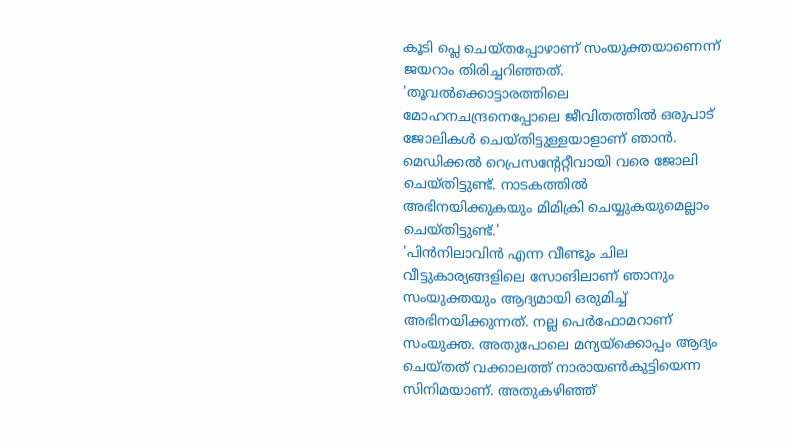കൂടി പ്ലെ ചെയ്തപ്പോഴാണ് സംയുക്തയാണെന്ന് ജയറാം തിരിച്ചറിഞ്ഞത്. 'തൂവൽക്കൊട്ടാരത്തിലെ മോഹനചന്ദ്രനെപ്പോലെ ജീവിതത്തിൽ ഒരുപാട് ജോലികൾ ചെയ്തിട്ടുള്ളയാളാണ് ഞാൻ. മെഡിക്കൽ റെപ്രസന്റേറ്റീവായി വരെ ജോലി ചെയ്തിട്ടുണ്ട്. നാടകത്തിൽ അഭിനയിക്കുകയും മിമിക്രി ചെയ്യുകയുമെല്ലാം ചെയ്തിട്ടുണ്ട്.'
'പിൻനിലാവിൻ എന്ന വീണ്ടും ചില വീട്ടുകാര്യങ്ങളിലെ സോങിലാണ് ഞാനും സംയുക്തയും ആദ്യമായി ഒരുമിച്ച് അഭിനയിക്കുന്നത്. നല്ല പെർഫോമറാണ് സംയുക്ത. അതുപോലെ മന്യയ്ക്കൊപ്പം ആദ്യം ചെയ്തത് വക്കാലത്ത് നാരായൺകുട്ടിയെന്ന സിനിമയാണ്. അതുകഴിഞ്ഞ്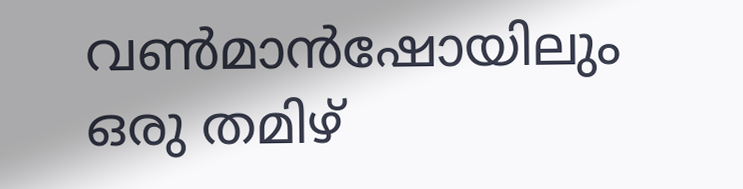വൺമാൻഷോയിലും ഒരു തമിഴ്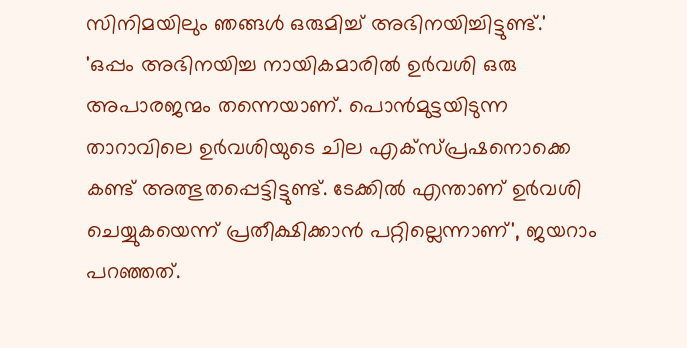സിനിമയിലും ഞങ്ങൾ ഒരുമിച്ച് അഭിനയിച്ചിട്ടുണ്ട്.'
'ഒപ്പം അഭിനയിച്ച നായികമാരിൽ ഉർവശി ഒരു അപാരജന്മം തന്നെയാണ്. പൊൻമുട്ടയിടുന്ന താറാവിലെ ഉർവശിയുടെ ചില എക്സ്പ്രഷനൊക്കെ കണ്ട് അത്ഭുതപ്പെട്ടിട്ടുണ്ട്. ടേക്കിൽ എന്താണ് ഉർവശി ചെയ്യുകയെന്ന് പ്രതീക്ഷിക്കാൻ പറ്റില്ലെന്നാണ്', ജയറാം പറഞ്ഞത്.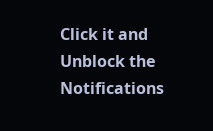Click it and Unblock the Notifications